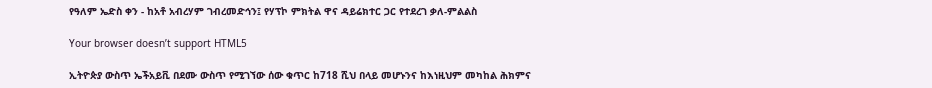የዓለም ኤድስ ቀን - ከአቶ አብረሃም ገብረመድኅን፤ የሃፕኮ ምክትል ዋና ዳይሬክተር ጋር የተደረገ ቃለ-ምልልስ

Your browser doesn’t support HTML5

ኢትዮጵያ ውስጥ ኤችአይቪ በደሙ ውስጥ የሚገኘው ሰው ቁጥር ከ718 ሺህ በላይ መሆኑንና ከእነዚህም መካከል ሕክምና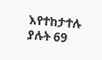እየተከታተሉ ያሉት 69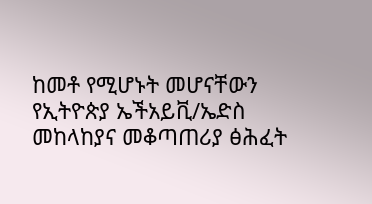ከመቶ የሚሆኑት መሆናቸውን የኢትዮጵያ ኤችአይቪ/ኤድስ መከላከያና መቆጣጠሪያ ፅሕፈት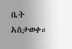ቤት አስታወቀ።